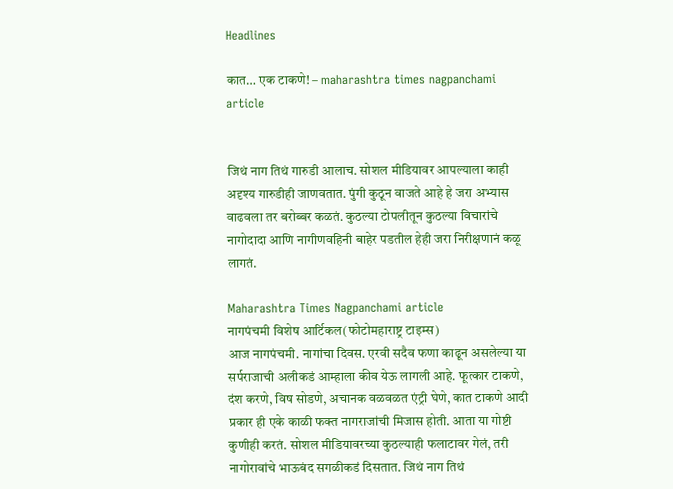Headlines

कात… एक टाकणे! – maharashtra times nagpanchami article


जिथं नाग तिथं गारुडी आलाच. सोशल मीडियावर आपल्याला काही अदृश्य गारुडीही जाणवतात. पुंगी कुठून वाजते आहे हे जरा अभ्यास वाढवला तर बरोब्बर कळतं. कुठल्या टोपलीतून कुठल्या विचारांचे नागोदादा आणि नागीणवहिनी बाहेर पडतील हेही जरा निरीक्षणानं कळू लागतं.

Maharashtra Times Nagpanchami article
नागपंचमी विशेष आर्टिकल(फोटोमहाराष्ट्र टाइम्स)
आज नागपंचमी. नागांचा दिवस. एरवी सदैव फणा काढून असलेल्या या सर्पराजाची अलीकडं आम्हाला कीव येऊ लागली आहे. फूत्कार टाकणे, दंश करणे, विष सोडणे, अचानक वळवळत एंट्री घेणे, कात टाकणे आदी प्रकार ही एके काळी फक्त नागराजांची मिजास होती. आता या गोष्टी कुणीही करतं. सोशल मीडियावरच्या कुठल्याही फलाटावर गेलं, तरी नागोरावांचे भाऊबंद सगळीकडं दिसतात. जिथं नाग तिथं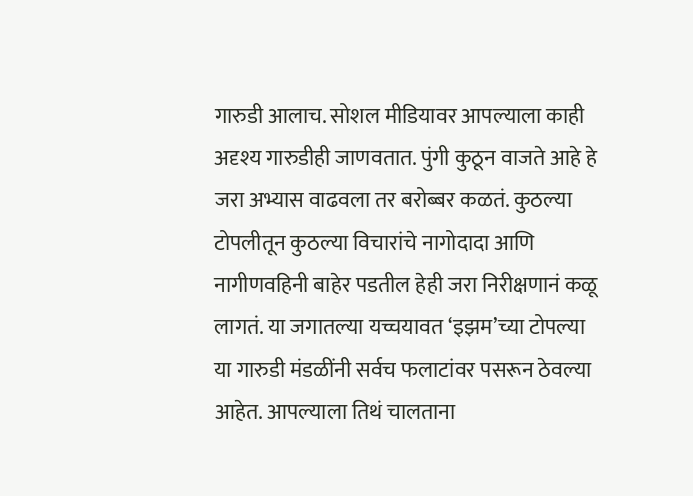गारुडी आलाच. सोशल मीडियावर आपल्याला काही अदृश्य गारुडीही जाणवतात. पुंगी कुठून वाजते आहे हे जरा अभ्यास वाढवला तर बरोब्बर कळतं. कुठल्या टोपलीतून कुठल्या विचारांचे नागोदादा आणि नागीणवहिनी बाहेर पडतील हेही जरा निरीक्षणानं कळू लागतं. या जगातल्या यच्चयावत ‘इझम’च्या टोपल्या या गारुडी मंडळींनी सर्वच फलाटांवर पसरून ठेवल्या आहेत. आपल्याला तिथं चालताना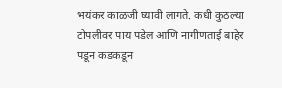भयंकर काळजी घ्यावी लागते. कधी कुठल्या टोपलीवर पाय पडेल आणि नागीणताई बाहेर पडून कडकडून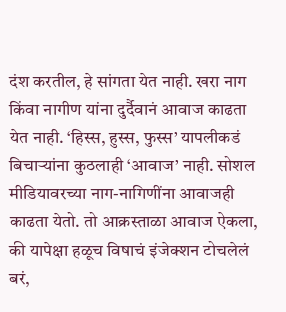दंश करतील, हे सांगता येत नाही. खरा नाग किंवा नागीण यांना दुर्दैवानं आवाज काढता येत नाही. ‘हिस्स, हुस्स, फुस्स’ यापलीकडं बिचाऱ्यांना कुठलाही ‘आवाज’ नाही. सोशल मीडियावरच्या नाग-नागिणींना आवाजही काढता येतो. तो आक्रस्ताळा आवाज ऐकला, की यापेक्षा हळूच विषाचं इंजेक्शन टोचलेलं बरं,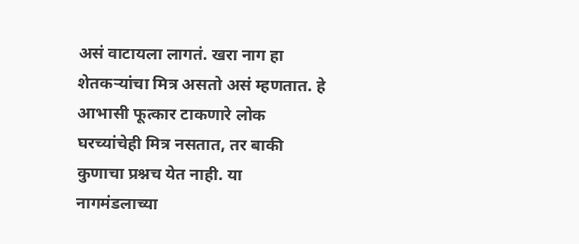असं वाटायला लागतं. खरा नाग हा शेतकऱ्यांचा मित्र असतो असं म्हणतात. हे आभासी फूत्कार टाकणारे लोक घरच्यांचेही मित्र नसतात, तर बाकी कुणाचा प्रश्नच येत नाही. या नागमंडलाच्या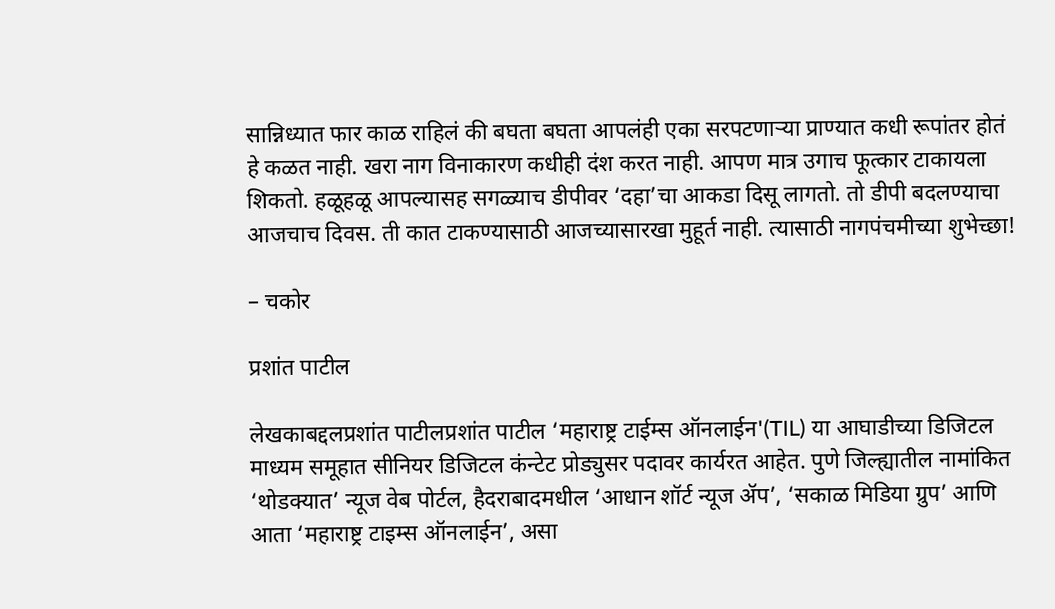सान्निध्यात फार काळ राहिलं की बघता बघता आपलंही एका सरपटणाऱ्या प्राण्यात कधी रूपांतर होतं हे कळत नाही. खरा नाग विनाकारण कधीही दंश करत नाही. आपण मात्र उगाच फूत्कार टाकायला शिकतो. हळूहळू आपल्यासह सगळ्याच डीपीवर ‘दहा’चा आकडा दिसू लागतो. तो डीपी बदलण्याचा आजचाच दिवस. ती कात टाकण्यासाठी आजच्यासारखा मुहूर्त नाही. त्यासाठी नागपंचमीच्या शुभेच्छा!

– चकोर

प्रशांत पाटील

लेखकाबद्दलप्रशांत पाटीलप्रशांत पाटील ‘महाराष्ट्र टाईम्स ऑनलाईन'(TIL) या आघाडीच्या डिजिटल माध्यम समूहात सीनियर डिजिटल कंन्टेट प्रोड्युसर पदावर कार्यरत आहेत. पुणे जिल्ह्यातील नामांकित ‘थोडक्यात’ न्यूज वेब पोर्टल, हैदराबादमधील ‘आधान शॉर्ट न्यूज ॲप’, ‘सकाळ मिडिया ग्रुप’ आणि आता ‘महाराष्ट्र टाइम्स ऑनलाईन’, असा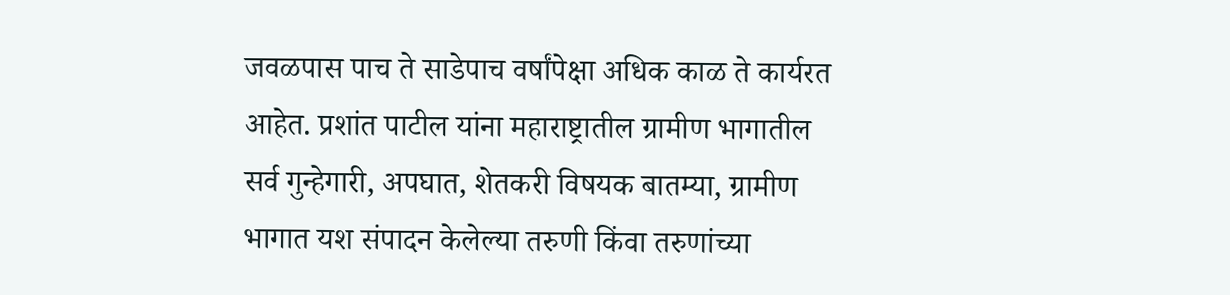जवळपास पाच ते साडेपाच वर्षांपेक्षा अधिक काळ ते कार्यरत आहेत. प्रशांत पाटील यांना महाराष्ट्रातील ग्रामीण भागातील सर्व गुन्हेगारी, अपघात, शेतकरी विषयक बातम्या, ग्रामीण भागात यश संपादन केलेल्या तरुणी किंवा तरुणांच्या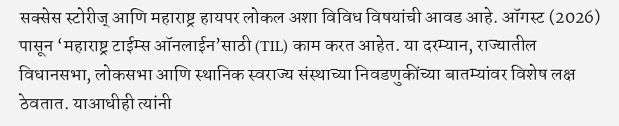सक्सेस स्टोरीज् आणि महाराष्ट्र हायपर लोकल अशा विविध विषयांची आवड आहे. ऑगस्ट (2026) पासून ‘महाराष्ट्र टाईम्स ऑनलाईन’साठी (TIL) काम करत आहेत. या दरम्यान, राज्यातील विधानसभा, लोकसभा आणि स्थानिक स्वराज्य संस्थाच्या निवडणुकींच्या बातम्यांवर विशेष लक्ष ठेवतात. याआधीही त्यांनी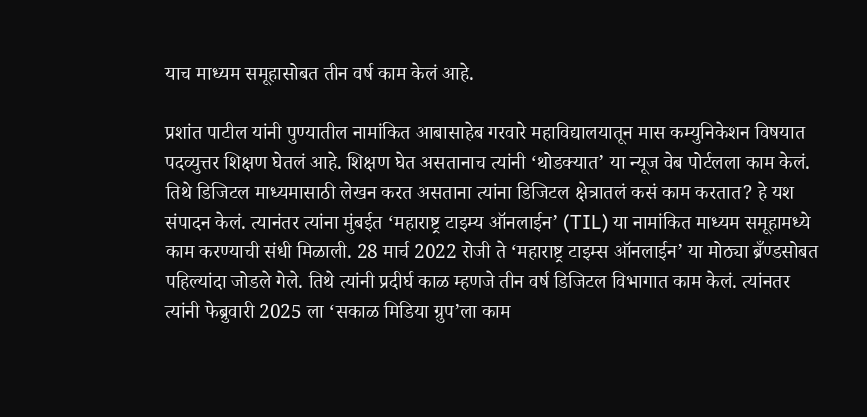याच माध्यम समूहासोबत तीन वर्ष काम केलं आहे.

प्रशांत पाटील यांनी पुण्यातील नामांकित आबासाहेब गरवारे महाविद्यालयातून मास कम्युनिकेशन विषयात पदव्युत्तर शिक्षण घेतलं आहे. शिक्षण घेत असतानाच त्यांनी ‘थोडक्यात’ या न्यूज वेब पोर्टलला काम केलं. तिथे डिजिटल माध्यमासाठी लेखन करत असताना त्यांना डिजिटल क्षेत्रातलं कसं काम करतात? हे यश संपादन केलं. त्यानंतर त्यांना मुंबईत ‘महाराष्ट्र टाइम्य ऑनलाईन’ (TIL) या नामांकित माध्यम समूहामध्ये काम करण्याची संधी मिळाली. 28 मार्च 2022 रोजी ते ‘महाराष्ट्र टाइम्स ऑनलाईन’ या मोठ्या ब्रँण्डसोबत पहिल्यांदा जोडले गेले. तिथे त्यांनी प्रदीर्घ काळ म्हणजे तीन वर्ष डिजिटल विभागात काम केलं. त्यांनतर त्यांनी फेब्रुवारी 2025 ला ‘सकाळ मिडिया ग्रुप’ला काम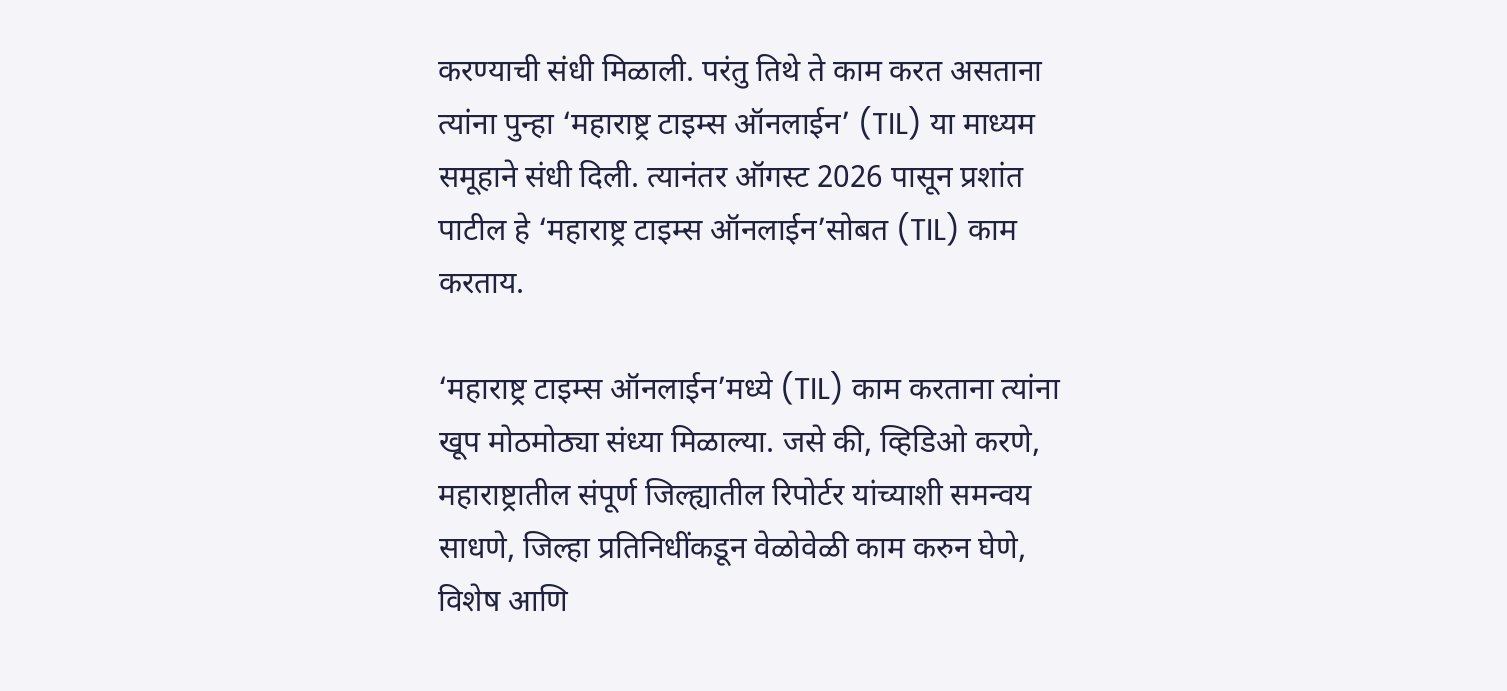करण्याची संधी मिळाली. परंतु तिथे ते काम करत असताना त्यांना पुन्हा ‘महाराष्ट्र टाइम्स ऑनलाईन’ (TIL) या माध्यम समूहाने संधी दिली. त्यानंतर ऑगस्ट 2026 पासून प्रशांत पाटील हे ‘महाराष्ट्र टाइम्स ऑनलाईन’सोबत (TIL) काम करताय.

‘महाराष्ट्र टाइम्स ऑनलाईन’मध्ये (TIL) काम करताना त्यांना खूप मोठमोठ्या संध्या मिळाल्या. जसे की, व्हिडिओ करणे, महाराष्ट्रातील संपूर्ण जिल्ह्यातील रिपोर्टर यांच्याशी समन्वय साधणे, जिल्हा प्रतिनिधींकडून वेळोवेळी काम करुन घेणे, विशेष आणि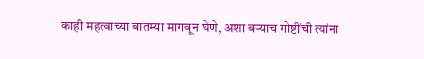काही महत्वाच्या बातम्या मागवून घेणे, अशा बऱ्याच गोष्टींची त्यांना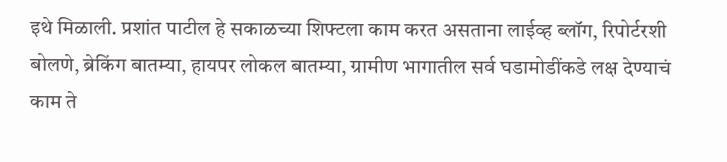इथे मिळाली. प्रशांत पाटील हे सकाळच्या शिफ्टला काम करत असताना लाईव्ह ब्लॉग, रिपोर्टरशी बोलणे, ब्रेकिंग बातम्या, हायपर लोकल बातम्या, ग्रामीण भागातील सर्व घडामोडींकडे लक्ष देण्याचं काम ते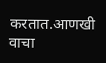करतात.आणखी वाचा